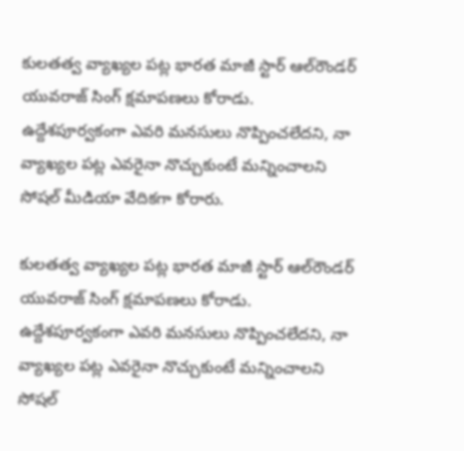కులతత్వ వ్యాఖ్యల పట్ల భారత మాజీ స్టార్‌ ఆల్‌రౌండర్‌ యువరాజ్‌ సింగ్‌ క్షమాపణలు కోరాడు. ఉద్దేశపూర్వకంగా ఎవరి మనసులు నొప్పించలేదని, నా వ్యాఖ్యల పట్ల ఎవరైనా నొచ్చుకుంటే మన్నించాలని సోషల్‌ మీడియా వేదికగా కోరారు.

కులతత్వ వ్యాఖ్యల పట్ల భారత మాజీ స్టార్‌ ఆల్‌రౌండర్‌ యువరాజ్‌ సింగ్‌ క్షమాపణలు కోరాడు. ఉద్దేశపూర్వకంగా ఎవరి మనసులు నొప్పించలేదని, నా వ్యాఖ్యల పట్ల ఎవరైనా నొచ్చుకుంటే మన్నించాలని సోషల్‌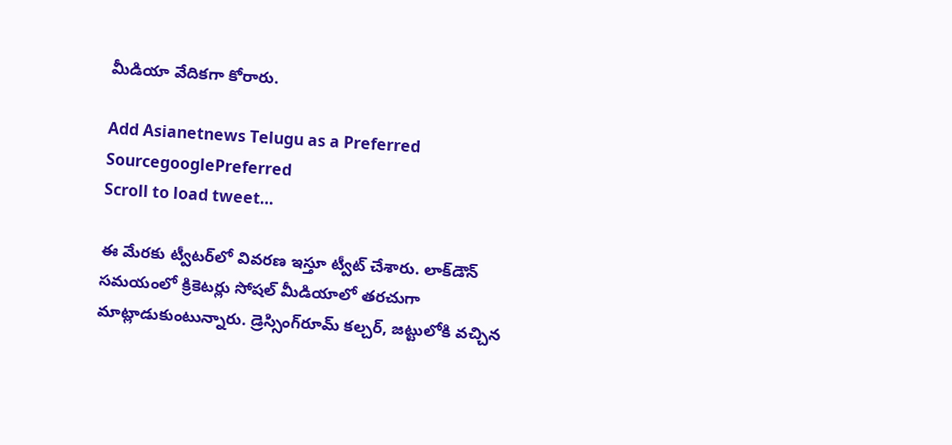మీడియా వేదికగా కోరారు.

Add Asianetnews Telugu as a Preferred SourcegooglePreferred
Scroll to load tweet…

ఈ మేరకు ట్వీటర్‌లో వివరణ ఇస్తూ ట్వీట్‌ చేశారు. లాక్‌డౌన్‌ సమయంలో క్రికెటర్లు సోషల్‌ మీడియాలో తరచుగా మాట్లాడుకుంటున్నారు. డ్రెస్సింగ్‌రూమ్‌ కల్చర్‌, జట్టులోకి వచ్చిన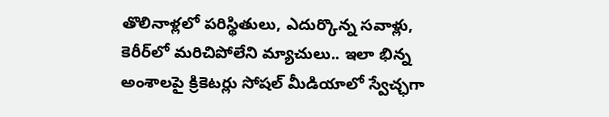తొలినాళ్లలో పరిస్థితులు, ఎదుర్కొన్న సవాళ్లు, కెరీర్‌లో మరిచిపోలేని మ్యాచులు.. ఇలా భిన్న అంశాలపై క్రికెటర్లు సోషల్‌ మీడియాలో స్వేచ్ఛగా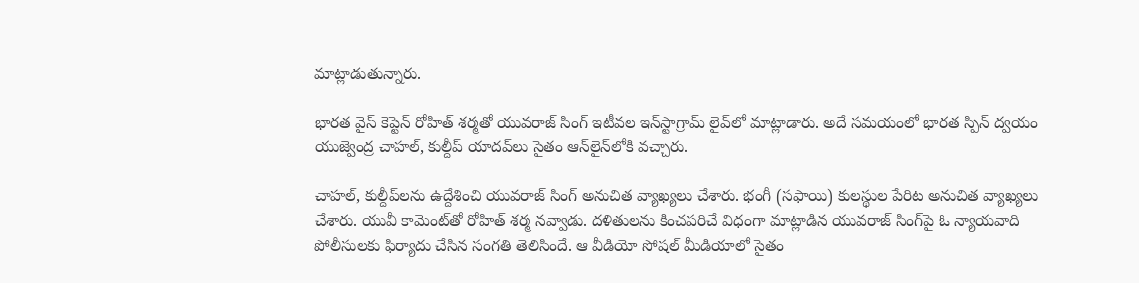మాట్లాడుతున్నారు.

భారత వైస్‌ కెప్టెన్‌ రోహిత్‌ శర్మతో యువరాజ్‌ సింగ్‌ ఇటీవల ఇన్‌స్టాగ్రామ్‌ లైవ్‌లో మాట్లాడారు. అదే సమయంలో భారత స్పిన్‌ ద్వయం యుజ్వెంద్ర చాహల్‌, కుల్దీప్‌ యాదవ్‌లు సైతం ఆన్‌లైన్‌లోకి వచ్చారు.

చాహల్‌, కుల్దీప్‌లను ఉద్దేశించి యువరాజ్‌ సింగ్‌ అనుచిత వ్యాఖ్యలు చేశారు. భంగీ (సఫాయి) కులస్థుల పేరిట అనుచిత వ్యాఖ్యలు చేశారు. యువీ కామెంట్‌తో రోహిత్‌ శర్మ నవ్వాడు. దళితులను కించపరిచే విధంగా మాట్లాడిన యువరాజ్‌ సింగ్‌పై ఓ న్యాయవాది పోలీసులకు ఫిర్యాదు చేసిన సంగతి తెలిసిందే. ఆ వీడియో సోషల్‌ మీడియాలో సైతం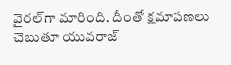వైరల్‌గా మారింది. దీంతో క్షమాపణలు చెబుతూ యువరాజ్‌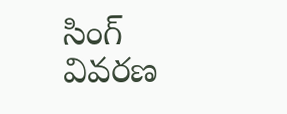సింగ్‌ వివరణ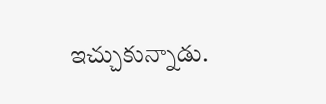ఇచ్చుకున్నాడు.